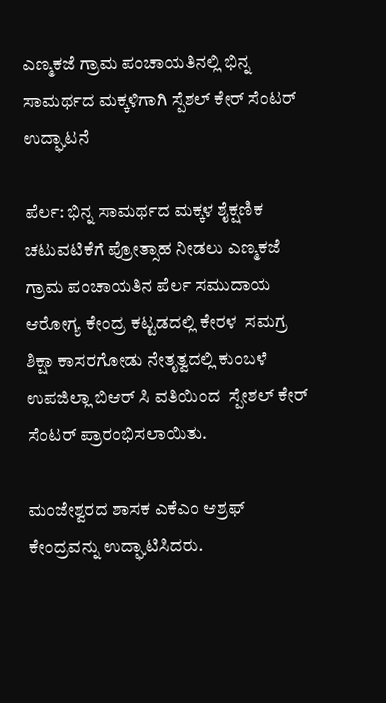ಎಣ್ಮಕಜೆ ಗ್ರಾಮ ಪಂಚಾಯತಿನಲ್ಲಿ ಭಿನ್ನ ಸಾಮರ್ಥದ ಮಕ್ಕಳಿಗಾಗಿ ಸ್ಪೆಶಲ್ ಕೇರ್ ಸೆಂಟರ್ ಉದ್ಘಾಟನೆ

ಪೆರ್ಲ: ಭಿನ್ನ ಸಾಮರ್ಥದ ಮಕ್ಕಳ ಶೈಕ್ಷಣಿಕ ಚಟುವಟಿಕೆಗೆ ಪ್ರೋತ್ಸಾಹ ನೀಡಲು ಎಣ್ಮಕಜೆ ಗ್ರಾಮ ಪಂಚಾಯತಿನ ಪೆರ್ಲ ಸಮುದಾಯ ಆರೋಗ್ಯ ಕೇಂದ್ರ ಕಟ್ಟಡದಲ್ಲಿ ಕೇರಳ  ಸಮಗ್ರ ಶಿಕ್ಷಾ ಕಾಸರಗೋಡು ನೇತೃತ್ವದಲ್ಲಿ ಕುಂಬಳೆ ಉಪಜಿಲ್ಲಾ ಬಿಆರ್ ಸಿ ವತಿಯಿಂದ  ಸ್ಪೇಶಲ್ ಕೇರ್ ಸೆಂಟರ್ ಪ್ರಾರಂಭಿಸಲಾಯಿತು.

ಮಂಜೇಶ್ವರದ ಶಾಸಕ ಎಕೆಎಂ ಆಶ್ರಫ್ ಕೇಂದ್ರವನ್ನು ಉದ್ಘಾಟಿಸಿದರು.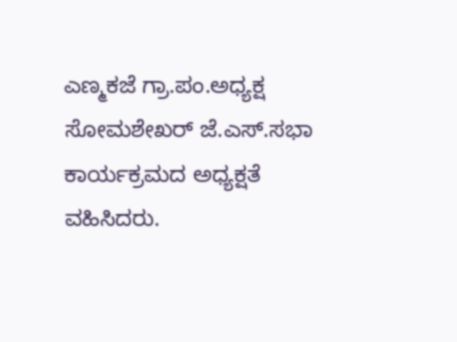ಎಣ್ಮಕಜೆ ಗ್ರಾ.ಪಂ.ಅಧ್ಯಕ್ಷ ಸೋಮಶೇಖರ್ ಜೆ.ಎಸ್.ಸಭಾ ಕಾರ್ಯಕ್ರಮದ ಅಧ್ಯಕ್ಷತೆ ವಹಿಸಿದರು.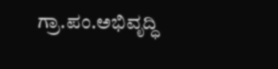ಗ್ರಾ.ಪಂ.ಅಭಿವೃದ್ಧಿ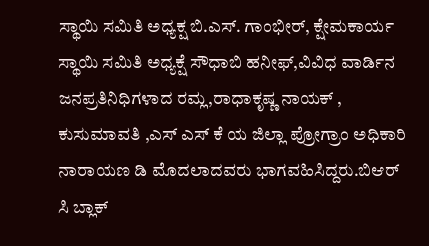ಸ್ಥಾಯಿ ಸಮಿತಿ ಅಧ್ಯಕ್ಷ ಬಿ.ಎಸ್. ಗಾಂಭೀರ್‌, ಕ್ಷೇಮಕಾರ್ಯ ಸ್ಥಾಯಿ ಸಮಿತಿ ಅಧ್ಯಕ್ಷೆ ಸೌಧಾಬಿ ಹನೀಫ್,ವಿವಿಧ ವಾರ್ಡಿನ ಜನಪ್ರತಿನಿಧಿಗಳಾದ ರಮ್ಲ,ರಾಧಾಕೃಷ್ಣ ನಾಯಕ್ , ಕುಸುಮಾವತಿ ,ಎಸ್ ಎಸ್ ಕೆ ಯ ಜಿಲ್ಲಾ ಪ್ರೋಗ್ರಾಂ ಅಧಿಕಾರಿ ನಾರಾಯಣ ಡಿ ಮೊದಲಾದವರು ಭಾಗವಹಿಸಿದ್ದರು.ಬಿಆರ್ ಸಿ ಬ್ಲಾಕ್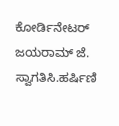ಕೋರ್ಡಿನೇಟರ್ ಜಯರಾಮ್ ಜೆ. ಸ್ವಾಗತಿಸಿ.ಹರ್ಷಿಣಿ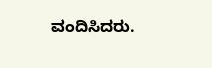ವಂದಿಸಿದರು.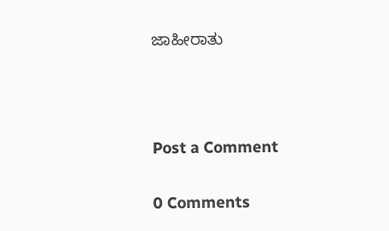ಜಾಹೀರಾತು



Post a Comment

0 Comments